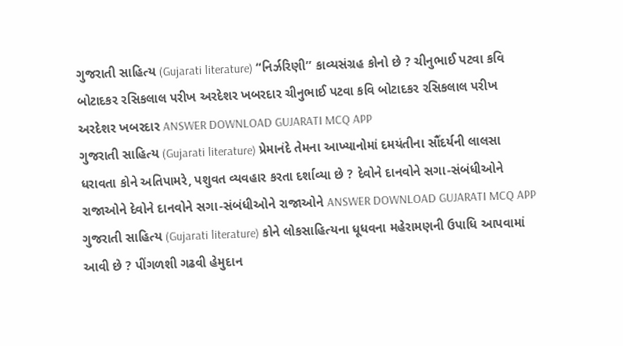ગુજરાતી સાહિત્ય (Gujarati literature) “નિર્ઝરિણી’’ કાવ્યસંગ્રહ કોનો છે ? ચીનુભાઈ પટવા કવિ બોટાદકર રસિકલાલ પરીખ અરદેશર ખબરદાર ચીનુભાઈ પટવા કવિ બોટાદકર રસિકલાલ પરીખ અરદેશર ખબરદાર ANSWER DOWNLOAD GUJARATI MCQ APP
ગુજરાતી સાહિત્ય (Gujarati literature) પ્રેમાનંદે તેમના આખ્યાનોમાં દમયંતીના સૌંદર્યની લાલસા ધરાવતા કોને અતિપામરે, પશુવત વ્યવહાર કરતા દર્શાવ્યા છે ? દેવોને દાનવોને સગા-સંબંધીઓને રાજાઓને દેવોને દાનવોને સગા-સંબંધીઓને રાજાઓને ANSWER DOWNLOAD GUJARATI MCQ APP
ગુજરાતી સાહિત્ય (Gujarati literature) કોને લોકસાહિત્યના ધૂધવના મહેરામણની ઉપાધિ આપવામાં આવી છે ? પીંગળશી ગઢવી હેમુદાન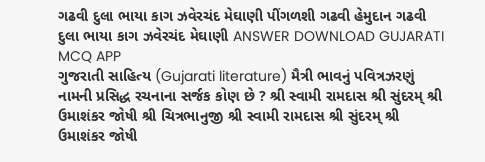ગઢવી દુલા ભાયા કાગ ઝવેરચંદ મેઘાણી પીંગળશી ગઢવી હેમુદાન ગઢવી દુલા ભાયા કાગ ઝવેરચંદ મેઘાણી ANSWER DOWNLOAD GUJARATI MCQ APP
ગુજરાતી સાહિત્ય (Gujarati literature) મૈત્રી ભાવનું પવિત્રઝરણું નામની પ્રસિદ્ધ રચનાના સર્જક કોણ છે ? શ્રી સ્વામી રામદાસ શ્રી સુંદરમ્ શ્રી ઉમાશંકર જોષી શ્રી ચિત્રભાનુજી શ્રી સ્વામી રામદાસ શ્રી સુંદરમ્ શ્રી ઉમાશંકર જોષી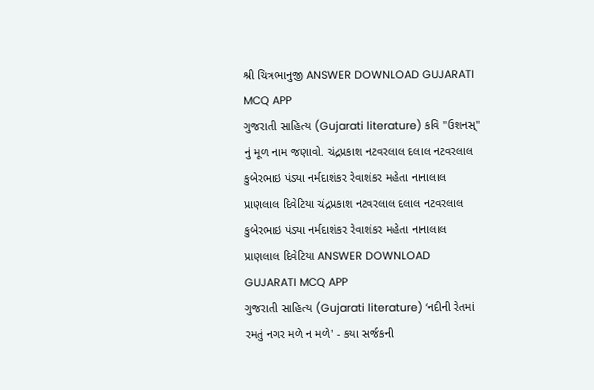શ્રી ચિત્રભાનુજી ANSWER DOWNLOAD GUJARATI MCQ APP
ગુજરાતી સાહિત્ય (Gujarati literature) કવિ "ઉશનસ્" નું મૂળ નામ જણાવો. ચંદ્રપ્રકાશ નટવરલાલ દલાલ નટવરલાલ કુબેરભાઇ પંડ્યા નર્મદાશંકર રેવાશંકર મહેતા નાનાલાલ પ્રાણલાલ દિવેટિયા ચંદ્રપ્રકાશ નટવરલાલ દલાલ નટવરલાલ કુબેરભાઇ પંડ્યા નર્મદાશંકર રેવાશંકર મહેતા નાનાલાલ પ્રાણલાલ દિવેટિયા ANSWER DOWNLOAD GUJARATI MCQ APP
ગુજરાતી સાહિત્ય (Gujarati literature) ‘નદીની રેતમાં રમતું નગર મળે ન મળે' - કયા સર્જકની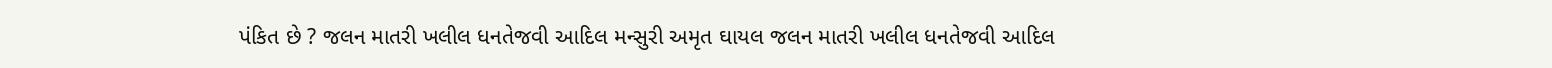પંકિત છે ? જલન માતરી ખલીલ ધનતેજવી આદિલ મન્સુરી અમૃત ઘાયલ જલન માતરી ખલીલ ધનતેજવી આદિલ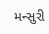મન્સુરી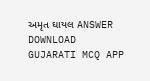અમૃત ઘાયલ ANSWER DOWNLOAD GUJARATI MCQ APP